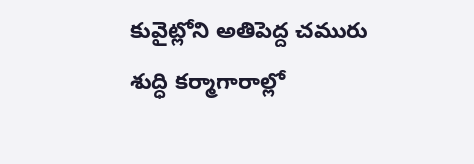కువైట్లోని అతిపెద్ద చమురు శుద్ధి కర్మాగారాల్లో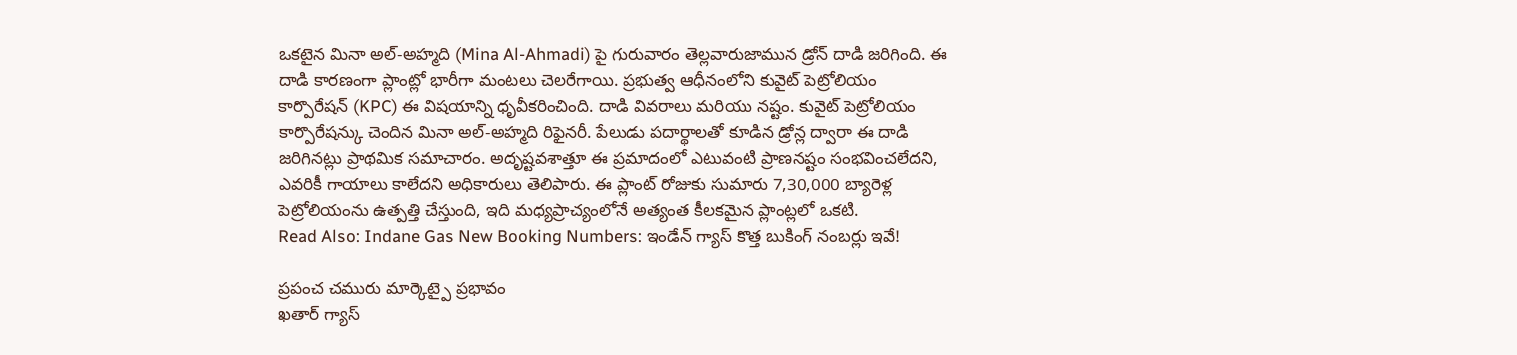ఒకటైన మినా అల్-అహ్మది (Mina Al-Ahmadi) పై గురువారం తెల్లవారుజామున డ్రోన్ దాడి జరిగింది. ఈ దాడి కారణంగా ప్లాంట్లో భారీగా మంటలు చెలరేగాయి. ప్రభుత్వ ఆధీనంలోని కువైట్ పెట్రోలియం కార్పొరేషన్ (KPC) ఈ విషయాన్ని ధృవీకరించింది. దాడి వివరాలు మరియు నష్టం. కువైట్ పెట్రోలియం కార్పొరేషన్కు చెందిన మినా అల్-అహ్మది రిఫైనరీ. పేలుడు పదార్థాలతో కూడిన డ్రోన్ల ద్వారా ఈ దాడి జరిగినట్లు ప్రాథమిక సమాచారం. అదృష్టవశాత్తూ ఈ ప్రమాదంలో ఎటువంటి ప్రాణనష్టం సంభవించలేదని, ఎవరికీ గాయాలు కాలేదని అధికారులు తెలిపారు. ఈ ప్లాంట్ రోజుకు సుమారు 7,30,000 బ్యారెళ్ల పెట్రోలియంను ఉత్పత్తి చేస్తుంది, ఇది మధ్యప్రాచ్యంలోనే అత్యంత కీలకమైన ప్లాంట్లలో ఒకటి.
Read Also: Indane Gas New Booking Numbers: ఇండేన్ గ్యాస్ కొత్త బుకింగ్ నంబర్లు ఇవే!

ప్రపంచ చమురు మార్కెట్పై ప్రభావం
ఖతార్ గ్యాస్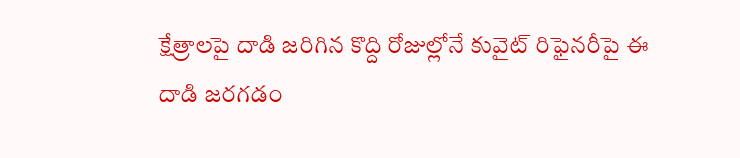క్షేత్రాలపై దాడి జరిగిన కొద్ది రోజుల్లోనే కువైట్ రిఫైనరీపై ఈ దాడి జరగడం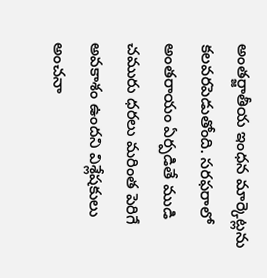అంతర్జాతీయ ఇంధన మార్కెట్లను కలవరపెడుతోంది. సరఫరాలో అంతరాయం ఏర్పడితే ముడి చమురు ధరలు మరింత పెరిగే అవకాశం ఉందని విశ్లేషకులు అంచనా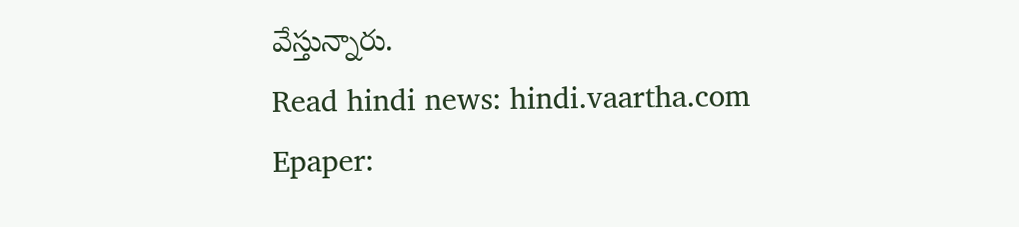వేస్తున్నారు.
Read hindi news: hindi.vaartha.com
Epaper: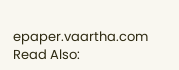epaper.vaartha.com
Read Also: